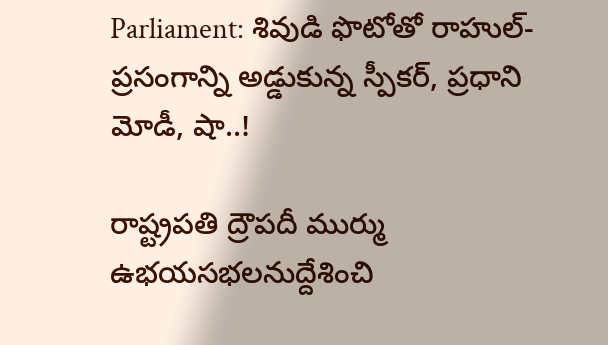Parliament: శివుడి ఫొటోతో రాహుల్-ప్రసంగాన్ని అడ్డుకున్న స్పీకర్, ప్రధాని మోడీ, షా..!

రాష్ట్రపతి ద్రౌపదీ ముర్ము ఉభయసభలనుద్దేశించి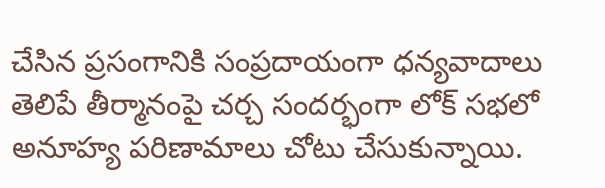చేసిన ప్రసంగానికి సంప్రదాయంగా ధన్యవాదాలు తెలిపే తీర్మానంపై చర్చ సందర్భంగా లోక్ సభలో అనూహ్య పరిణామాలు చోటు చేసుకున్నాయి.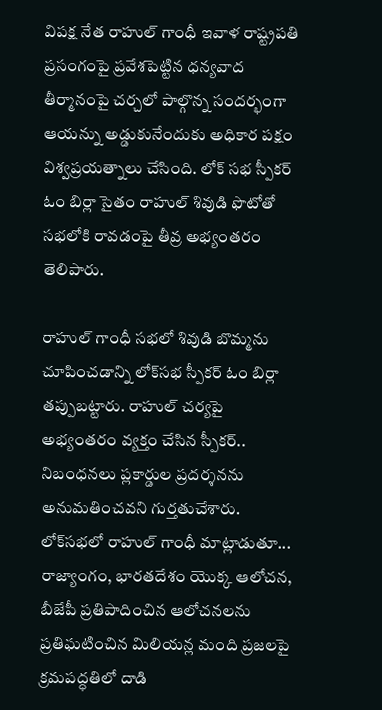విపక్ష నేత రాహుల్ గాంధీ ఇవాళ రాష్ట్రపతి ప్రసంగంపై ప్రవేశపెట్టిన ధన్యవాద తీర్మానంపై చర్చలో పాల్గొన్న సందర్భంగా ఆయన్ను అడ్డుకునేందుకు అధికార పక్షం విశ్వప్రయత్నాలు చేసింది. లోక్ సభ స్పీకర్ ఓం బిర్లా సైతం రాహుల్ శివుడి ఫొటోతో సభలోకి రావడంపై తీవ్ర అభ్యంతరం తెలిపారు.

రాహుల్ గాంధీ సభలో శివుడి బొమ్మను చూపించడాన్ని లోక్‌సభ స్పీకర్ ఓం బిర్లా తప్పుబట్టారు. రాహుల్ చర్యపై అభ్యంతరం వ్యక్తం చేసిన స్పీకర్.. నిబంధనలు ప్లకార్డుల ప్రదర్శనను అనుమతించవని గుర్తతుచేశారు. లోక్‌సభలో రాహుల్ గాంధీ మాట్లాడుతూ... రాజ్యాంగం, భారతదేశం యొక్క ఆలోచన, బీజేపీ ప్రతిపాదించిన ఆలోచనలను ప్రతిఘటించిన మిలియన్ల మంది ప్రజలపై క్రమపద్ధతిలో దాడి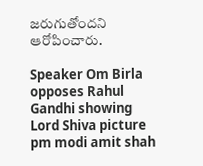జరుగుతోందని ఆరోపించారు.

Speaker Om Birla opposes Rahul Gandhi showing Lord Shiva picture pm modi amit shah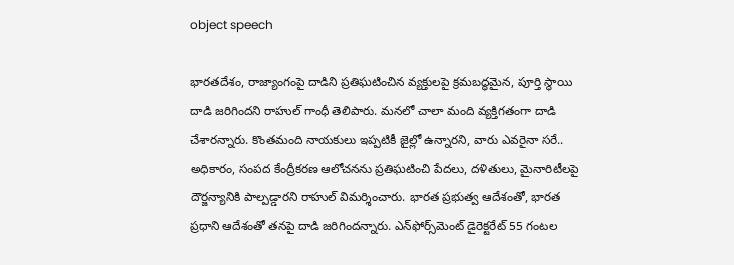object speech

భారతదేశం, రాజ్యాంగంపై దాడిని ప్రతిఘటించిన వ్యక్తులపై క్రమబద్ధమైన, పూర్తి స్థాయి దాడి జరిగిందని రాహుల్ గాంధీ తెలిపారు. మనలో చాలా మంది వ్యక్తిగతంగా దాడి చేశారన్నారు. కొంతమంది నాయకులు ఇప్పటికీ జైల్లో ఉన్నారని, వారు ఎవరైనా సరే.. అధికారం, సంపద కేంద్రీకరణ ఆలోచనను ప్రతిఘటించి పేదలు, దళితులు, మైనారిటీలపై దౌర్జన్యానికి పాల్పడ్డారని రాహుల్ విమర్శించారు. భారత ప్రభుత్వ ఆదేశంతో, భారత ప్రధాని ఆదేశంతో తనపై దాడి జరిగిందన్నారు. ఎన్‌ఫోర్స్‌మెంట్ డైరెక్టరేట్ 55 గంటల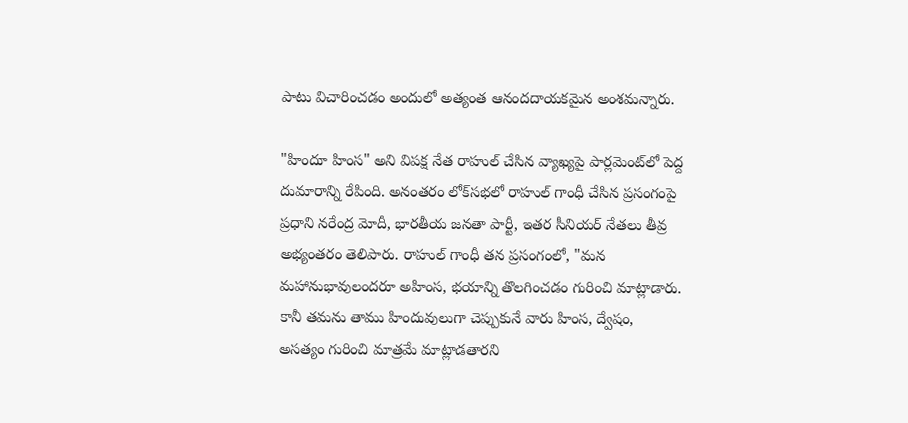పాటు విచారించడం అందులో అత్యంత ఆనందదాయకమైన అంశమన్నారు.

"హిందూ హింస" అని విపక్ష నేత రాహుల్ చేసిన వ్యాఖ్యపై పార్లమెంట్‌లో పెద్ద దుమారాన్ని రేపింది. అనంతరం లోక్‌సభలో రాహుల్ గాంధీ చేసిన ప్రసంగంపై ప్రధాని నరేంద్ర మోదీ, భారతీయ జనతా పార్టీ, ఇతర సీనియర్ నేతలు తీవ్ర అభ్యంతరం తెలిపారు. రాహుల్ గాంధీ తన ప్రసంగంలో, "మన మహానుభావులందరూ అహింస, భయాన్ని తొలగించడం గురించి మాట్లాడారు. కానీ తమను తాము హిందువులుగా చెప్పుకునే వారు హింస, ద్వేషం, అసత్యం గురించి మాత్రమే మాట్లాడతారని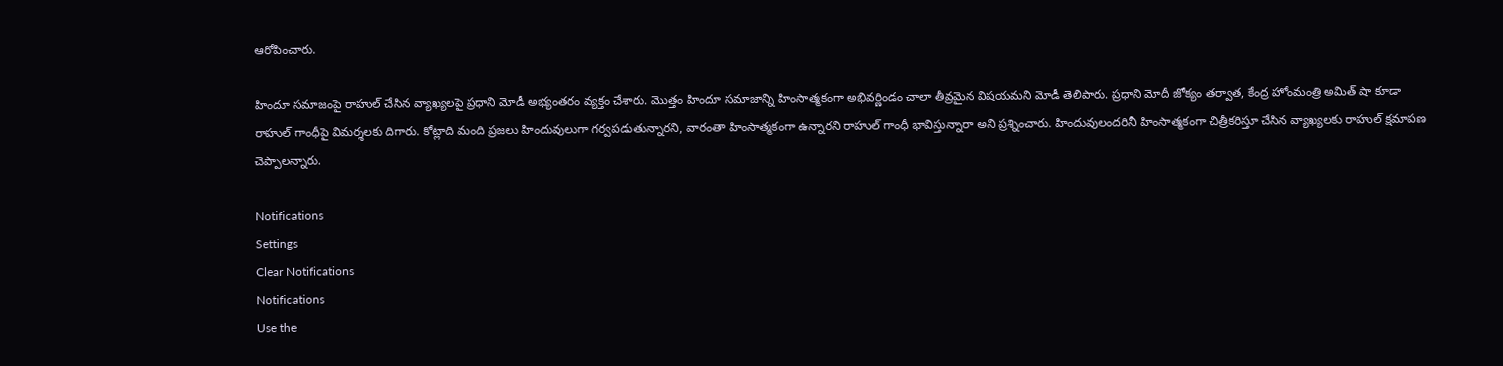ఆరోపించారు.

హిందూ సమాజంపై రాహుల్ చేసిన వ్యాఖ్యలపై ప్రధాని మోడీ అభ్యంతరం వ్యక్తం చేశారు. మొత్తం హిందూ సమాజాన్ని హింసాత్మకంగా అభివర్ణిండం చాలా తీవ్రమైన విషయమని మోడీ తెలిపారు. ప్రధాని మోదీ జోక్యం తర్వాత, కేంద్ర హోంమంత్రి అమిత్ షా కూడా రాహుల్ గాంధీపై విమర్శలకు దిగారు. కోట్లాది మంది ప్రజలు హిందువులుగా గర్వపడుతున్నారని, వారంతా హింసాత్మకంగా ఉన్నారని రాహుల్ గాంధీ భావిస్తున్నారా అని ప్రశ్నించారు. హిందువులందరినీ హింసాత్మకంగా చిత్రీకరిస్తూ చేసిన వ్యాఖ్యలకు రాహుల్ క్షమాపణ చెప్పాలన్నారు.

Notifications
Settings
Clear Notifications
Notifications
Use the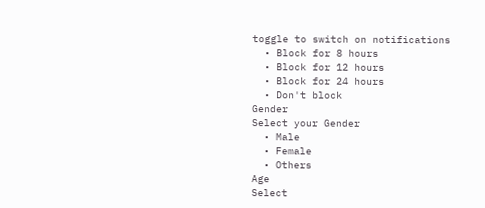toggle to switch on notifications
  • Block for 8 hours
  • Block for 12 hours
  • Block for 24 hours
  • Don't block
Gender
Select your Gender
  • Male
  • Female
  • Others
Age
Select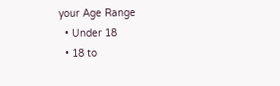your Age Range
  • Under 18
  • 18 to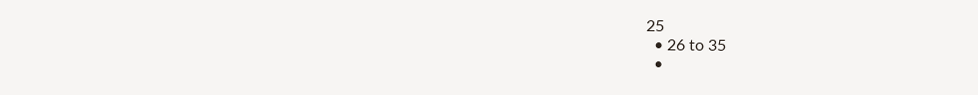25
  • 26 to 35
  •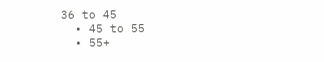36 to 45
  • 45 to 55
  • 55+